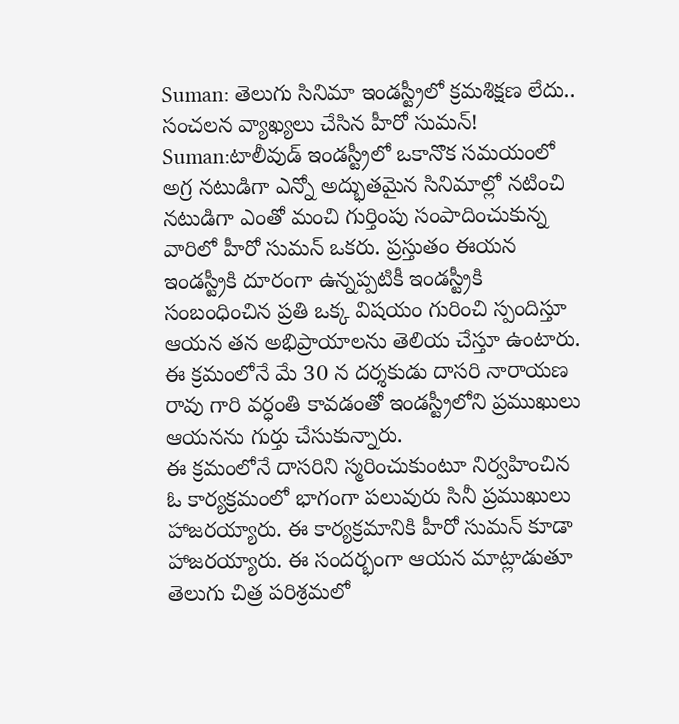Suman: తెలుగు సినిమా ఇండస్ట్రీలో క్రమశిక్షణ లేదు.. సంచలన వ్యాఖ్యలు చేసిన హీరో సుమన్!
Suman:టాలీవుడ్ ఇండస్ట్రీలో ఒకానొక సమయంలో అగ్ర నటుడిగా ఎన్నో అద్భుతమైన సినిమాల్లో నటించి నటుడిగా ఎంతో మంచి గుర్తింపు సంపాదించుకున్న వారిలో హీరో సుమన్ ఒకరు. ప్రస్తుతం ఈయన ఇండస్ట్రీకి దూరంగా ఉన్నప్పటికీ ఇండస్ట్రీకి సంబంధించిన ప్రతి ఒక్క విషయం గురించి స్పందిస్తూ ఆయన తన అభిప్రాయాలను తెలియ చేస్తూ ఉంటారు. ఈ క్రమంలోనే మే 30 న దర్శకుడు దాసరి నారాయణ రావు గారి వర్ధంతి కావడంతో ఇండస్ట్రీలోని ప్రముఖులు ఆయనను గుర్తు చేసుకున్నారు.
ఈ క్రమంలోనే దాసరిని స్మరించుకుంటూ నిర్వహించిన ఓ కార్యక్రమంలో భాగంగా పలువురు సినీ ప్రముఖులు హాజరయ్యారు. ఈ కార్యక్రమానికి హీరో సుమన్ కూడా హాజరయ్యారు. ఈ సందర్భంగా ఆయన మాట్లాడుతూ తెలుగు చిత్ర పరిశ్రమలో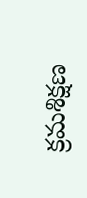క్రమశిక్షణ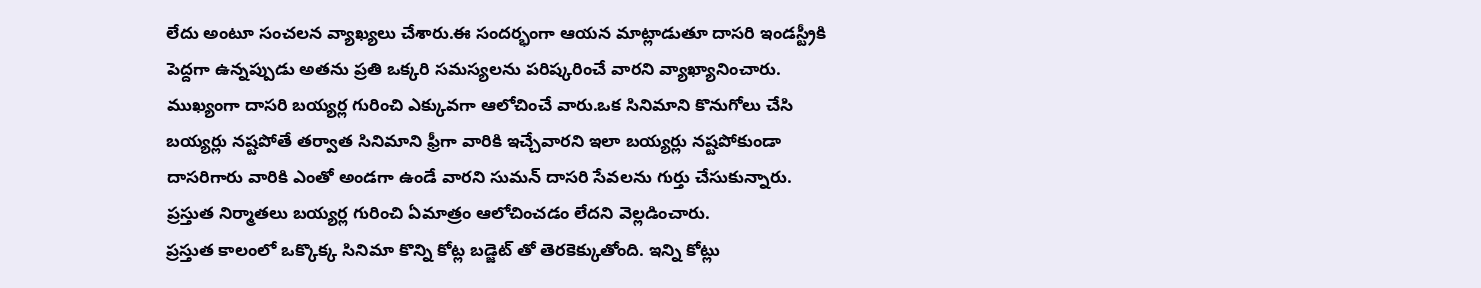లేదు అంటూ సంచలన వ్యాఖ్యలు చేశారు.ఈ సందర్భంగా ఆయన మాట్లాడుతూ దాసరి ఇండస్ట్రీకి పెద్దగా ఉన్నప్పుడు అతను ప్రతి ఒక్కరి సమస్యలను పరిష్కరించే వారని వ్యాఖ్యానించారు.
ముఖ్యంగా దాసరి బయ్యర్ల గురించి ఎక్కువగా ఆలోచించే వారు.ఒక సినిమాని కొనుగోలు చేసి బయ్యర్లు నష్టపోతే తర్వాత సినిమాని ఫ్రీగా వారికి ఇచ్చేవారని ఇలా బయ్యర్లు నష్టపోకుండా దాసరిగారు వారికి ఎంతో అండగా ఉండే వారని సుమన్ దాసరి సేవలను గుర్తు చేసుకున్నారు. ప్రస్తుత నిర్మాతలు బయ్యర్ల గురించి ఏమాత్రం ఆలోచించడం లేదని వెల్లడించారు.
ప్రస్తుత కాలంలో ఒక్కొక్క సినిమా కొన్ని కోట్ల బడ్జెట్ తో తెరకెక్కుతోంది. ఇన్ని కోట్లు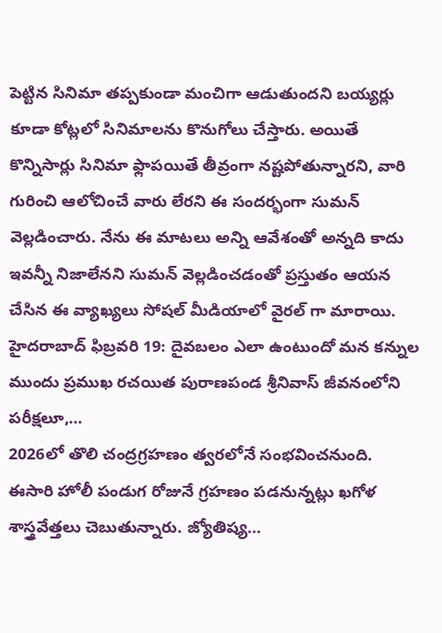పెట్టిన సినిమా తప్పకుండా మంచిగా ఆడుతుందని బయ్యర్లు కూడా కోట్లలో సినిమాలను కొనుగోలు చేస్తారు. అయితే కొన్నిసార్లు సినిమా ఫ్లాపయితే తీవ్రంగా నష్టపోతున్నారని, వారి గురించి ఆలోచించే వారు లేరని ఈ సందర్భంగా సుమన్ వెల్లడించారు. నేను ఈ మాటలు అన్ని ఆవేశంతో అన్నది కాదు ఇవన్నీ నిజాలేనని సుమన్ వెల్లడించడంతో ప్రస్తుతం ఆయన చేసిన ఈ వ్యాఖ్యలు సోషల్ మీడియాలో వైరల్ గా మారాయి.
హైదరాబాద్ ఫిబ్రవరి 19: దైవబలం ఎలా ఉంటుందో మన కన్నుల ముందు ప్రముఖ రచయిత పురాణపండ శ్రీనివాస్ జీవనంలోని పరీక్షలూ,…
2026లో తొలి చంద్రగ్రహణం త్వరలోనే సంభవించనుంది. ఈసారి హోలీ పండుగ రోజునే గ్రహణం పడనున్నట్లు ఖగోళ శాస్త్రవేత్తలు చెబుతున్నారు. జ్యోతిష్య…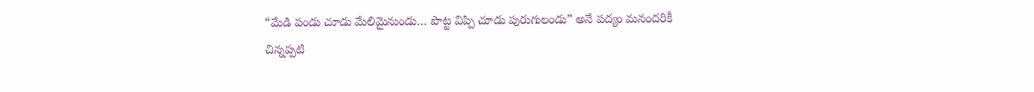“మేడి పండు చూడు మేలిమైనుండు… పొట్ట విప్పి చూడు పురుగులండు” అనే పద్యం మనందరికీ చిన్నప్పటి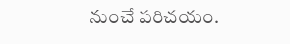నుంచే పరిచయం.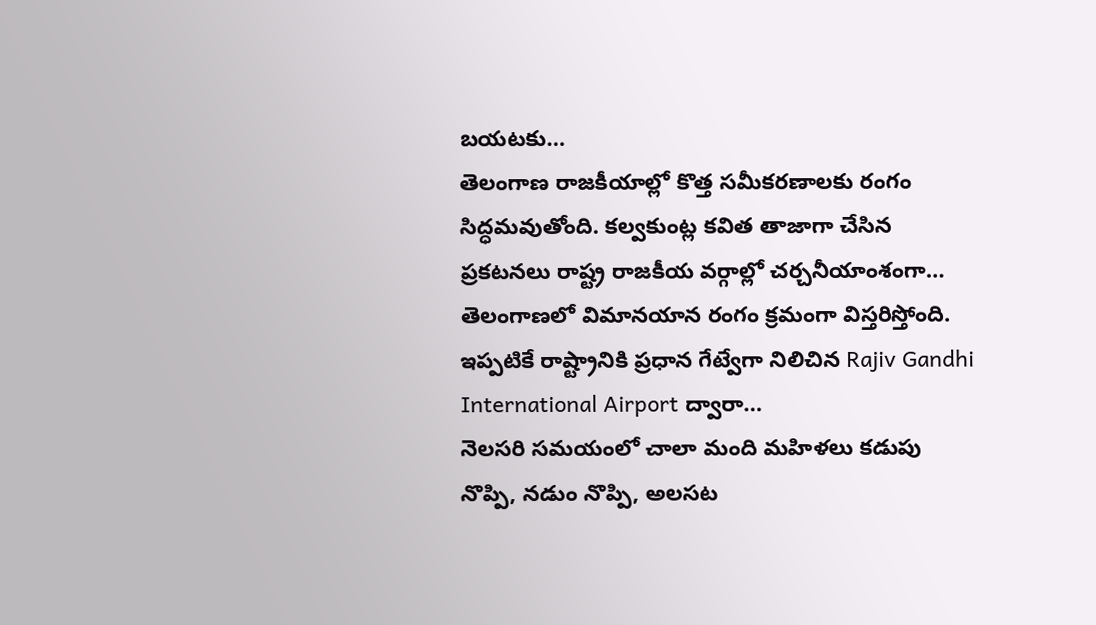బయటకు…
తెలంగాణ రాజకీయాల్లో కొత్త సమీకరణాలకు రంగం సిద్ధమవుతోంది. కల్వకుంట్ల కవిత తాజాగా చేసిన ప్రకటనలు రాష్ట్ర రాజకీయ వర్గాల్లో చర్చనీయాంశంగా…
తెలంగాణలో విమానయాన రంగం క్రమంగా విస్తరిస్తోంది. ఇప్పటికే రాష్ట్రానికి ప్రధాన గేట్వేగా నిలిచిన Rajiv Gandhi International Airport ద్వారా…
నెలసరి సమయంలో చాలా మంది మహిళలు కడుపు నొప్పి, నడుం నొప్పి, అలసట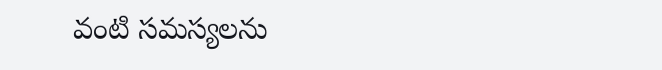వంటి సమస్యలను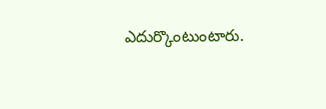ఎదుర్కొంటుంటారు.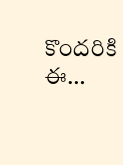కొందరికి ఈ…